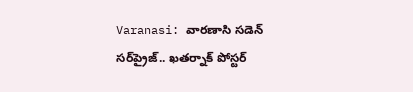Varanasi: వారణాసి సడెన్ సర్‌ప్రైజ్‌.. ఖతర్నాక్ పోస్టర్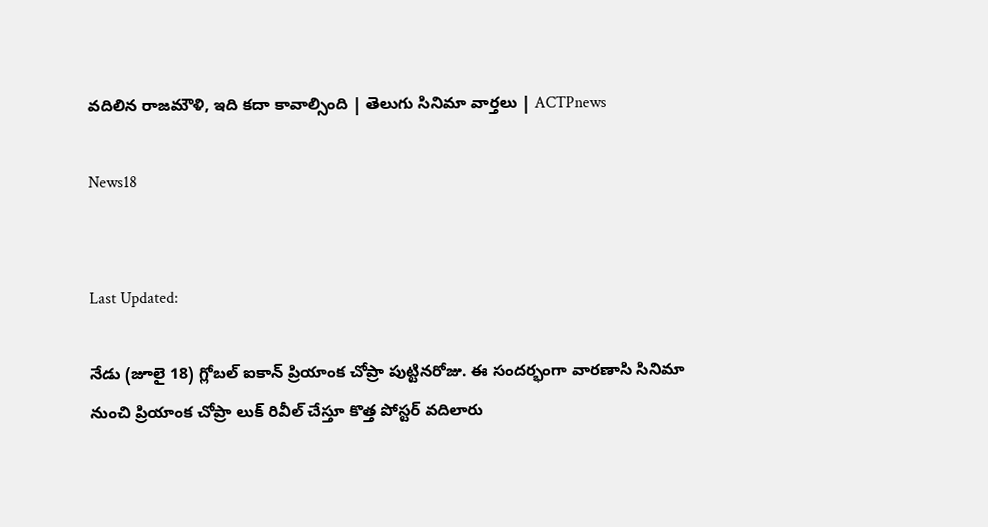వదిలిన రాజమౌళి, ఇది కదా కావాల్సింది | తెలుగు సినిమా వార్తలు | ACTPnews

News18


Last Updated:

నేడు (జూలై 18) గ్లోబల్ ఐకాన్ ప్రియాంక చోప్రా పుట్టినరోజు. ఈ సందర్భంగా వారణాసి సినిమా నుంచి ప్రియాంక చోప్రా లుక్ రివీల్ చేస్తూ కొత్త పోస్టర్ వదిలారు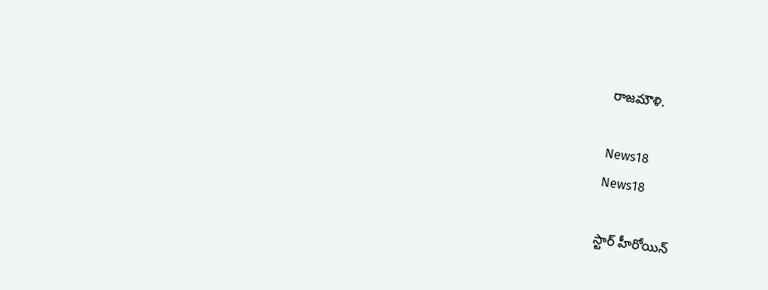రాజమౌళి.

News18
News18

స్టార్ హీరోయిన్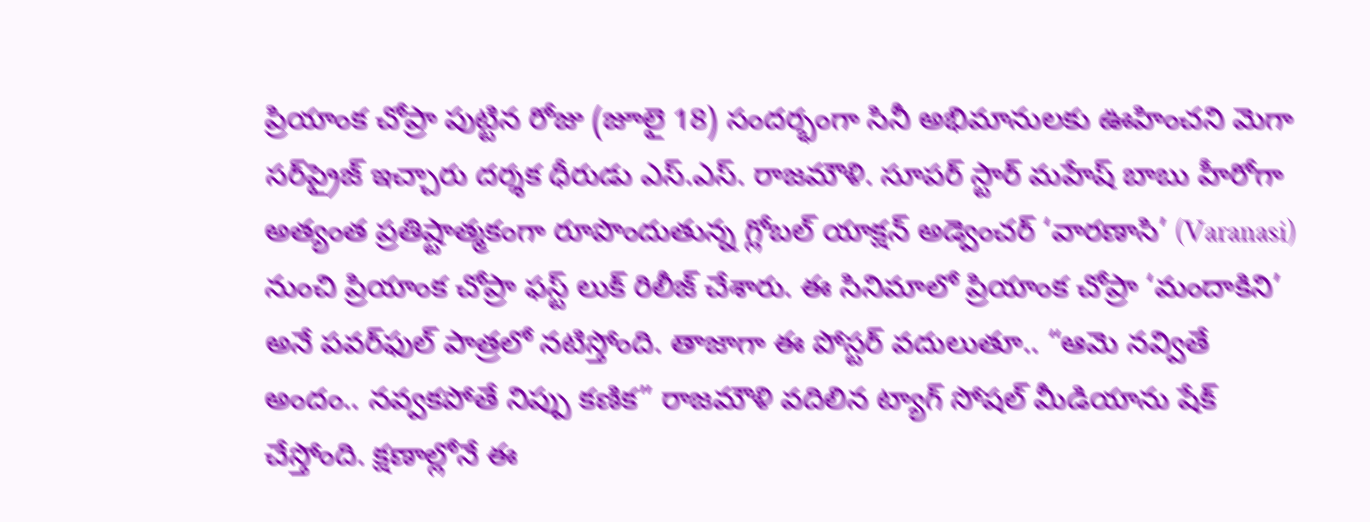ప్రియాంక చోప్రా పుట్టిన రోజు (జూలై 18) సందర్భంగా సినీ అభిమానులకు ఊహించని మెగా సర్‌ప్రైజ్ ఇచ్చారు దర్శక ధీరుడు ఎస్.ఎస్. రాజమౌళి. సూపర్ స్టార్ మహేష్ బాబు హీరోగా అత్యంత ప్రతిష్టాత్మకంగా రూపొందుతున్న గ్లోబల్ యాక్షన్ అడ్వెంచర్ ‘వారణాసి’ (Varanasi) నుంచి ప్రియాంక చోప్రా ఫస్ట్ లుక్‌ రిలీజ్ చేశారు. ఈ సినిమాలో ప్రియాంక చోప్రా ‘మందాకిని’ అనే పవర్‌ఫుల్ పాత్రలో నటిస్తోంది. తాజాగా ఈ పోస్టర్ వదులుతూ.. “ఆమె నవ్వితే అందం.. నవ్వకపోతే నిప్పు కణిక” రాజమౌళి వదిలిన ట్యాగ్ సోషల్ మీడియాను షేక్ చేస్తోంది. క్షణాల్లోనే ఈ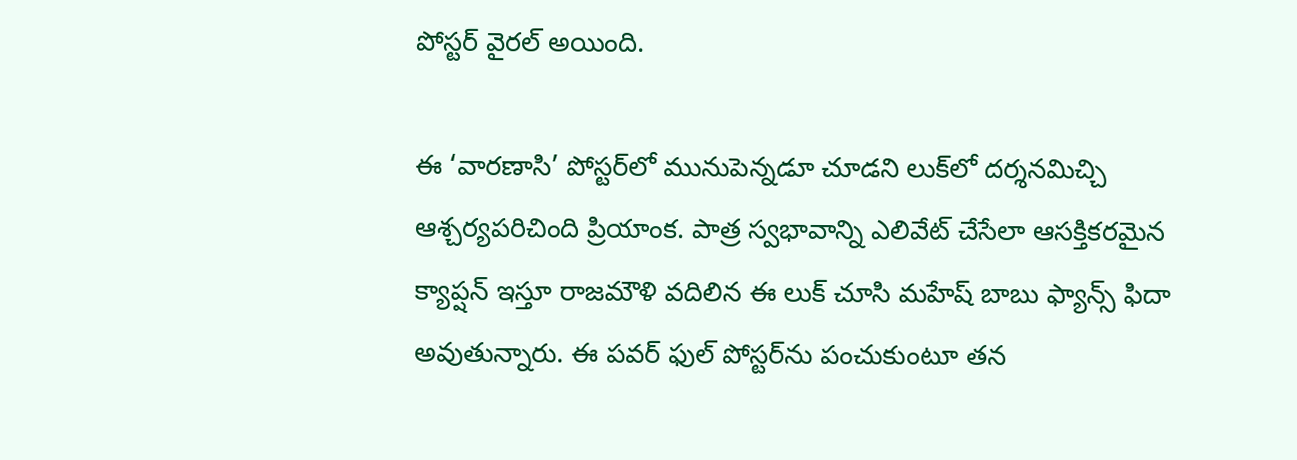పోస్టర్ వైరల్ అయింది.

ఈ ‘వారణాసి’ పోస్టర్‌లో మునుపెన్నడూ చూడని లుక్‌లో దర్శనమిచ్చి ఆశ్చర్యపరిచింది ప్రియాంక. పాత్ర స్వభావాన్ని ఎలివేట్ చేసేలా ఆసక్తికరమైన క్యాప్షన్ ఇస్తూ రాజమౌళి వదిలిన ఈ లుక్ చూసి మహేష్ బాబు ఫ్యాన్స్ ఫిదా అవుతున్నారు. ఈ పవర్ ఫుల్ పోస్టర్‌ను పంచుకుంటూ తన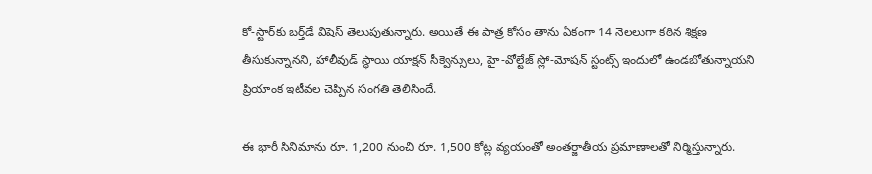కో-స్టార్‌కు బర్త్‌డే విషెస్ తెలుపుతున్నారు. అయితే ఈ పాత్ర కోసం తాను ఏకంగా 14 నెలలుగా కఠిన శిక్షణ తీసుకున్నానని, హాలీవుడ్ స్థాయి యాక్షన్ సీక్వెన్సులు, హై-వోల్టేజ్ స్లో-మోషన్ స్టంట్స్ ఇందులో ఉండబోతున్నాయని ప్రియాంక ఇటీవల చెప్పిన సంగతి తెలిసిందే.

ఈ భారీ సినిమాను రూ. 1,200 నుంచి రూ. 1,500 కోట్ల వ్యయంతో అంతర్జాతీయ ప్రమాణాలతో నిర్మిస్తున్నారు.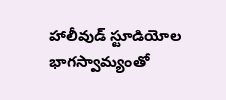హాలీవుడ్ స్టూడియోల భాగస్వామ్యంతో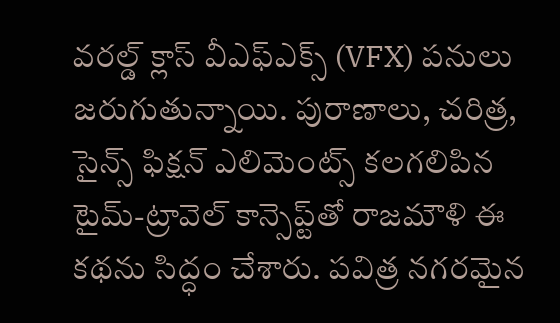వరల్డ్ క్లాస్ వీఎఫ్ఎక్స్ (VFX) పనులు జరుగుతున్నాయి. పురాణాలు, చరిత్ర, సైన్స్ ఫిక్షన్ ఎలిమెంట్స్ కలగలిపిన టైమ్-ట్రావెల్ కాన్సెప్ట్‌తో రాజమౌళి ఈ కథను సిద్ధం చేశారు. పవిత్ర నగరమైన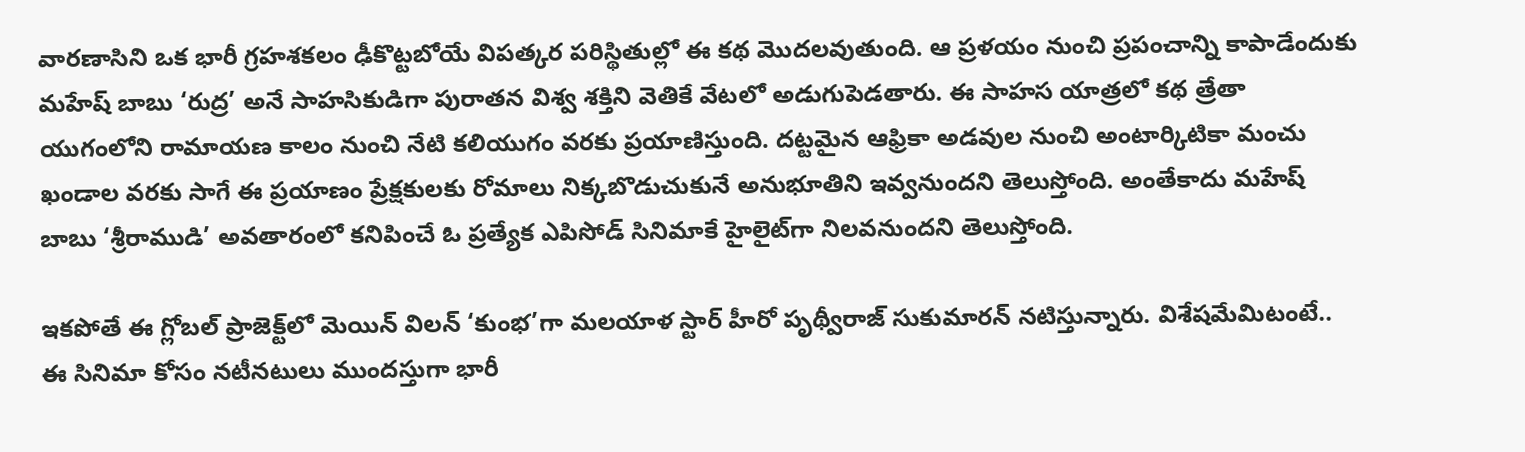వారణాసిని ఒక భారీ గ్రహశకలం ఢీకొట్టబోయే విపత్కర పరిస్థితుల్లో ఈ కథ మొదలవుతుంది. ఆ ప్రళయం నుంచి ప్రపంచాన్ని కాపాడేందుకు మహేష్ బాబు ‘రుద్ర’ అనే సాహసికుడిగా పురాతన విశ్వ శక్తిని వెతికే వేటలో అడుగుపెడతారు. ఈ సాహస యాత్రలో కథ త్రేతా యుగంలోని రామాయణ కాలం నుంచి నేటి కలియుగం వరకు ప్రయాణిస్తుంది. దట్టమైన ఆఫ్రికా అడవుల నుంచి అంటార్కిటికా మంచు ఖండాల వరకు సాగే ఈ ప్రయాణం ప్రేక్షకులకు రోమాలు నిక్కబొడుచుకునే అనుభూతిని ఇవ్వనుందని తెలుస్తోంది. అంతేకాదు మహేష్ బాబు ‘శ్రీరాముడి’ అవతారంలో కనిపించే ఓ ప్రత్యేక ఎపిసోడ్ సినిమాకే హైలైట్‌గా నిలవనుందని తెలుస్తోంది.

ఇకపోతే ఈ గ్లోబల్ ప్రాజెక్ట్‌లో మెయిన్ విలన్ ‘కుంభ’గా మలయాళ స్టార్ హీరో పృథ్వీరాజ్ సుకుమారన్ నటిస్తున్నారు. విశేషమేమిటంటే.. ఈ సినిమా కోసం నటీనటులు ముందస్తుగా భారీ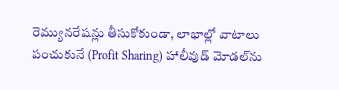రెమ్యునరేషన్లు తీసుకోకుండా, లాభాల్లో వాటాలు పంచుకునే (Profit Sharing) హాలీవుడ్ మోడల్‌ను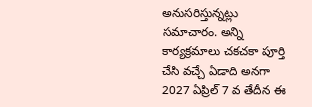అనుసరిస్తున్నట్లు సమాచారం. అన్ని కార్యక్రమాలు చకచకా పూర్తి చేసి వచ్చే ఏడాది అనగా 2027 ఏప్రిల్ 7 వ తేదీన ఈ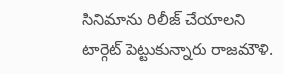సినిమాను రిలీజ్ చేయాలని టార్గెట్ పెట్టుకున్నారు రాజమౌళి.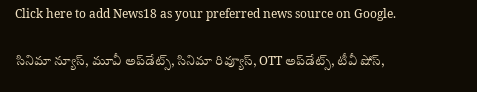Click here to add News18 as your preferred news source on Google.

సినిమా న్యూస్, మూవీ అప్‌డేట్స్, సినిమా రివ్యూస్, OTT అప్‌డేట్స్, టీవీ షోస్‌,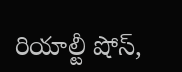రియాల్టీ షోస్‌,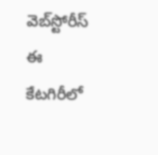వెబ్‌స్టోరీస్ ఈ కేటగిరీలో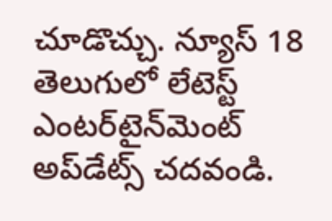చూడొచ్చు. న్యూస్ 18 తెలుగులో లేటెస్ట్ ఎంటర్‌టైన్‌మెంట్ అప్‌డేట్స్ చదవండి.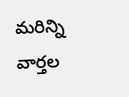మరిన్ని వార్తల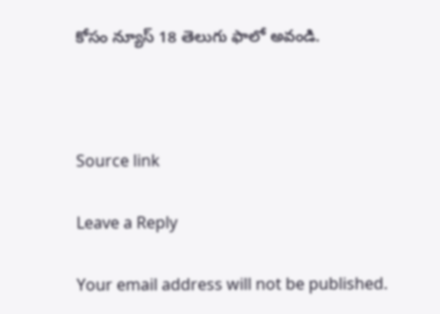కోసం న్యూస్ 18 తెలుగు ఫాలో అవండి.



Source link

Leave a Reply

Your email address will not be published.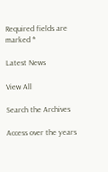Required fields are marked *

Latest News

View All

Search the Archives

Access over the years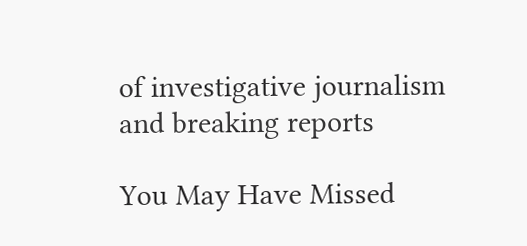of investigative journalism and breaking reports

You May Have Missed